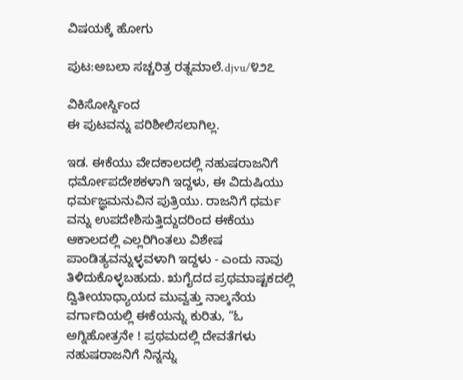ವಿಷಯಕ್ಕೆ ಹೋಗು

ಪುಟ:ಅಬಲಾ ಸಚ್ಚರಿತ್ರ ರತ್ನಮಾಲೆ.djvu/೪೨೭

ವಿಕಿಸೋರ್ಸ್ದಿಂದ
ಈ ಪುಟವನ್ನು ಪರಿಶೀಲಿಸಲಾಗಿಲ್ಲ.

ಇಡ. ಈಕೆಯು ವೇದಕಾಲದಲ್ಲಿ ನಹುಷರಾಜನಿಗೆ ಧರ್ಮೋಪದೇಶಕಳಾಗಿ ಇದ್ದಳು, ಈ ವಿದುಷಿಯು ಧರ್ಮಜ್ಞಮನುವಿನ ಪುತ್ರಿಯು. ರಾಜನಿಗೆ ಧರ್ಮ ವನ್ನು ಉಪದೇಶಿಸುತ್ತಿದ್ದುದರಿಂದ ಈಕೆಯು ಆಕಾಲದಲ್ಲಿ ಎಲ್ಲರಿಗಿಂತಲು ವಿಶೇಷ ಪಾಂಡಿತ್ಯವನ್ನುಳ್ಳವಳಾಗಿ ಇದ್ದಳು - ಎಂದು ನಾವು ತಿಳಿದುಕೊಳ್ಳಬಹುದು. ಋಗೈದದ ಪ್ರಥಮಾಷ್ಟಕದಲ್ಲಿ ದ್ವಿತೀಯಾಧ್ಯಾಯದ ಮುವ್ವತ್ತು ನಾಲ್ಕನೆಯ ವರ್ಗಾದಿಯಲ್ಲಿ ಈಕೆಯನ್ನು ಕುರಿತು, “ಓ ಅಗ್ನಿಹೋತ್ರನೇ ! ಪ್ರಥಮದಲ್ಲಿ ದೇವತೆಗಳು ನಹುಷರಾಜನಿಗೆ ನಿನ್ನನ್ನು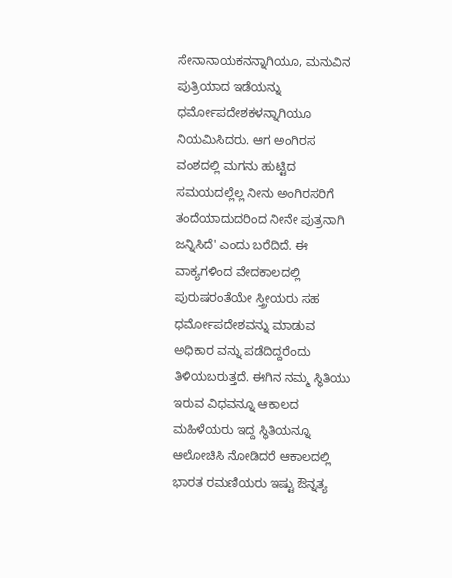ಸೇನಾನಾಯಕನನ್ನಾಗಿಯೂ, ಮನುವಿನ ಪುತ್ರಿಯಾದ ಇಡೆಯನ್ನು ಧರ್ಮೋಪದೇಶಕಳನ್ನಾಗಿಯೂ ನಿಯಮಿಸಿದರು. ಆಗ ಅಂಗಿರಸ ವಂಶದಲ್ಲಿ ಮಗನು ಹುಟ್ಟಿದ ಸಮಯದಲ್ಲೆಲ್ಲ ನೀನು ಅಂಗಿರಸರಿಗೆ ತಂದೆಯಾದುದರಿಂದ ನೀನೇ ಪುತ್ರನಾಗಿ ಜನ್ನಿಸಿದೆ' ಎಂದು ಬರೆದಿದೆ. ಈ ವಾಕ್ಯಗಳಿಂದ ವೇದಕಾಲದಲ್ಲಿ ಪುರುಷರಂತೆಯೇ ಸ್ತ್ರೀಯರು ಸಹ ಧರ್ಮೋಪದೇಶವನ್ನು ಮಾಡುವ ಅಧಿಕಾರ ವನ್ನು ಪಡೆದಿದ್ದರೆಂದು ತಿಳಿಯಬರುತ್ತದೆ. ಈಗಿನ ನಮ್ಮ ಸ್ಥಿತಿಯು ಇರುವ ವಿಧವನ್ನೂ ಆಕಾಲದ ಮಹಿಳೆಯರು ಇದ್ದ ಸ್ಥಿತಿಯನ್ನೂ ಆಲೋಚಿಸಿ ನೋಡಿದರೆ ಆಕಾಲದಲ್ಲಿ ಭಾರತ ರಮಣಿಯರು ಇಷ್ಟು ಔನ್ನತ್ಯ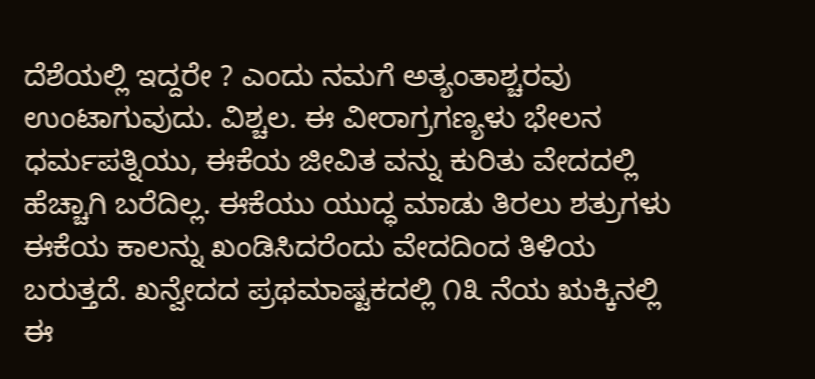ದೆಶೆಯಲ್ಲಿ ಇದ್ದರೇ ? ಎಂದು ನಮಗೆ ಅತ್ಯಂತಾಶ್ಚರವು ಉಂಟಾಗುವುದು. ವಿಶ್ಚಲ. ಈ ವೀರಾಗ್ರಗಣ್ಯಳು ಭೇಲನ ಧರ್ಮಪತ್ನಿಯು, ಈಕೆಯ ಜೀವಿತ ವನ್ನು ಕುರಿತು ವೇದದಲ್ಲಿ ಹೆಚ್ಚಾಗಿ ಬರೆದಿಲ್ಲ. ಈಕೆಯು ಯುದ್ಧ ಮಾಡು ತಿರಲು ಶತ್ರುಗಳು ಈಕೆಯ ಕಾಲನ್ನು ಖಂಡಿಸಿದರೆಂದು ವೇದದಿಂದ ತಿಳಿಯ ಬರುತ್ತದೆ. ಖನ್ವೇದದ ಪ್ರಥಮಾಷ್ಟಕದಲ್ಲಿ ೧೩ ನೆಯ ಋಕ್ಕಿನಲ್ಲಿ ಈ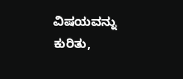ವಿಷಯವನ್ನು ಕುರಿತು,